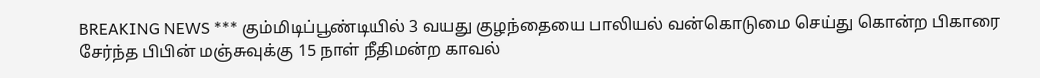BREAKING NEWS *** கும்மிடிப்பூண்டியில் 3 வயது குழந்தையை பாலியல் வன்கொடுமை செய்து கொன்ற பிகாரை சேர்ந்த பிபின் மஞ்சுவுக்கு 15 நாள் நீதிமன்ற காவல்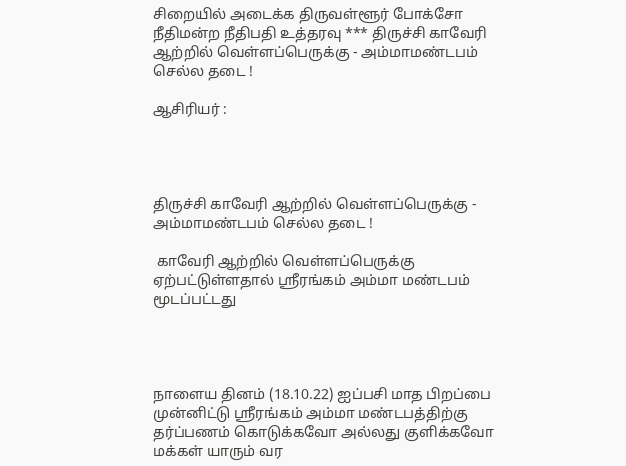சிறையில் அடைக்க திருவள்ளூர் போக்சோ நீதிமன்ற நீதிபதி உத்தரவு *** திருச்சி காவேரி ஆற்றில் வெள்ளப்பெருக்கு - அம்மாமண்டபம் செல்ல தடை !

ஆசிரியர் :




திருச்சி காவேரி ஆற்றில் வெள்ளப்பெருக்கு - அம்மாமண்டபம் செல்ல தடை !

 காவேரி ஆற்றில் வெள்ளப்பெருக்கு ஏற்பட்டுள்ளதால் ஸ்ரீரங்கம் அம்மா மண்டபம் மூடப்பட்டது




நாளைய தினம் (18.10.22) ஐப்பசி மாத பிறப்பை முன்னிட்டு ஸ்ரீரங்கம் அம்மா மண்டபத்திற்கு தர்ப்பணம் கொடுக்கவோ அல்லது குளிக்கவோ மக்கள் யாரும் வர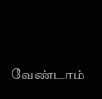வேண்டாம்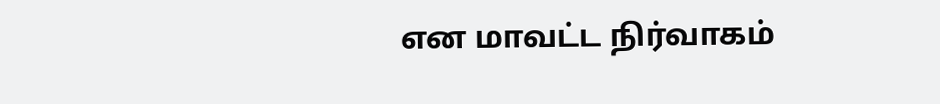என மாவட்ட நிர்வாகம்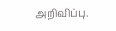அறிவிப்பு.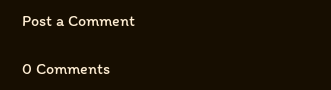Post a Comment

0 Comments